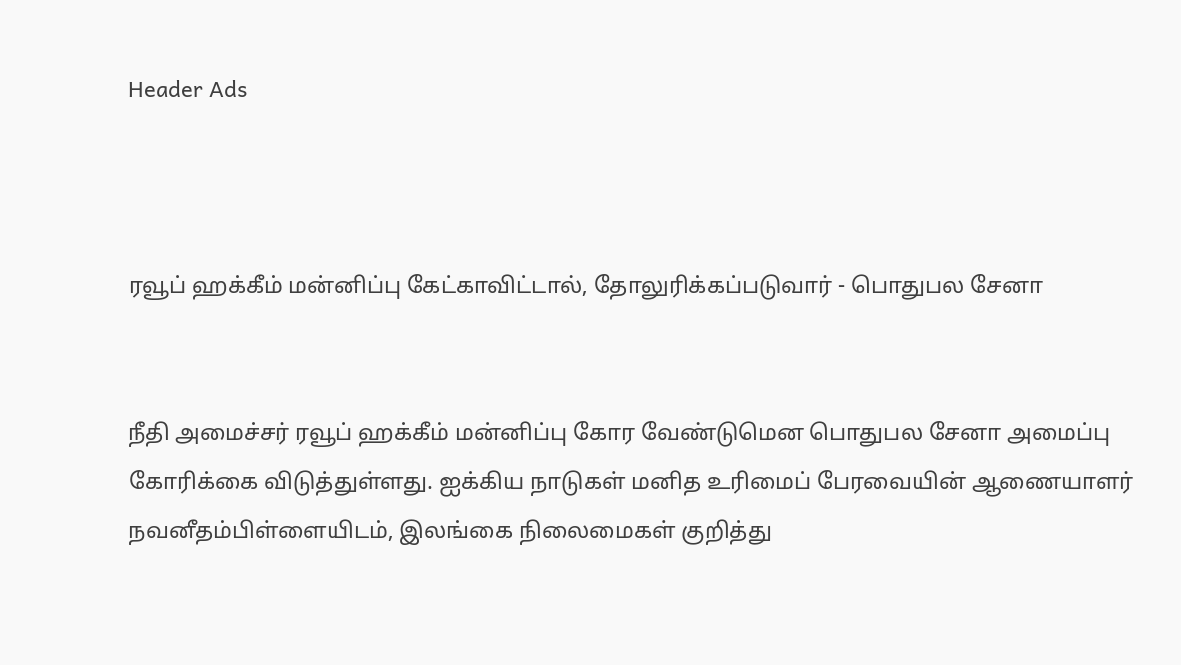Header Ads



ரவூப் ஹக்கீம் மன்னிப்பு கேட்காவிட்டால், தோலுரிக்கப்படுவார் - பொதுபல சேனா


நீதி அமைச்சர் ரவூப் ஹக்கீம் மன்னிப்பு கோர வேண்டுமென பொதுபல சேனா அமைப்பு கோரிக்கை விடுத்துள்ளது. ஐக்கிய நாடுகள் மனித உரிமைப் பேரவையின் ஆணையாளர் நவனீதம்பிள்ளையிடம், இலங்கை நிலைமைகள் குறித்து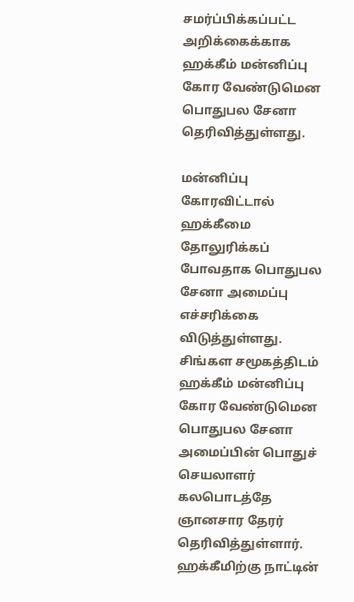சமர்ப்பிக்கப்பட்ட அறிக்கைக்காக ஹக்கீம் மன்னிப்பு கோர வேண்டுமென பொதுபல சேனா தெரிவித்துள்ளது.

மன்னிப்பு கோரவிட்டால் ஹக்கீமை தோலுரிக்கப் போவதாக பொதுபல சேனா அமைப்பு எச்சரிக்கை விடுத்துள்ளது. சிங்கள சமூகத்திடம் ஹக்கீம் மன்னிப்பு கோர வேண்டுமென பொதுபல சேனா அமைப்பின் பொதுச் செயலாளர் கலபொடத்தே ஞானசார தேரர் தெரிவித்துள்ளார். ஹக்கீமிற்கு நாட்டின்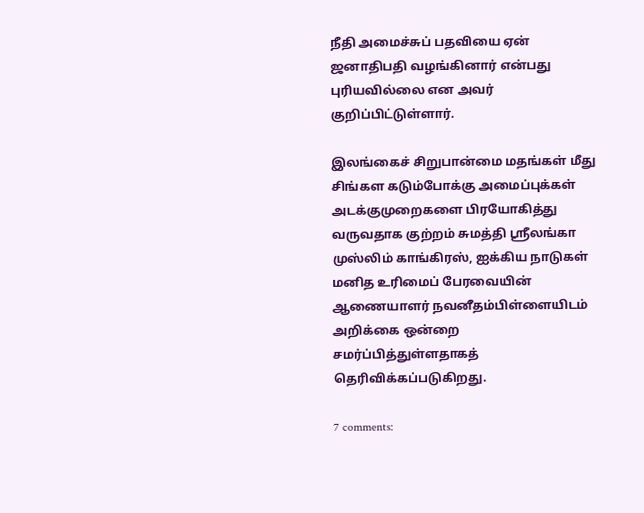நீதி அமைச்சுப் பதவியை ஏன் ஜனாதிபதி வழங்கினார் என்பது புரியவில்லை என அவர் குறிப்பிட்டுள்ளார்.

இலங்கைச் சிறுபான்மை மதங்கள் மீது சிங்கள கடும்போக்கு அமைப்புக்கள் அடக்குமுறைகளை பிரயோகித்து வருவதாக குற்றம் சுமத்தி ஸ்ரீலங்கா முஸ்லிம் காங்கிரஸ், ஐக்கிய நாடுகள் மனித உரிமைப் பேரவையின் ஆணையாளர் நவனீதம்பிள்ளையிடம் அறிக்கை ஒன்றை சமர்ப்பித்துள்ளதாகத் தெரிவிக்கப்படுகிறது.

7 comments: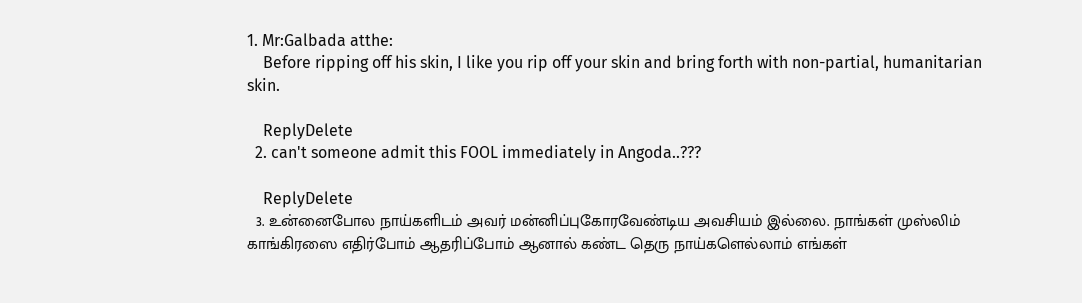1. Mr:Galbada atthe:
    Before ripping off his skin, I like you rip off your skin and bring forth with non-partial, humanitarian skin.

    ReplyDelete
  2. can't someone admit this FOOL immediately in Angoda..???

    ReplyDelete
  3. உன்னைபோல நாய்களிடம் அவர் மன்னிப்புகோரவேண்டிய அவசியம் இல்லை. நாங்கள் முஸ்லிம் காங்கிரஸை எதிர்போம் ஆதரிப்போம் ஆனால் கண்ட தெரு நாய்களெல்லாம் எங்கள்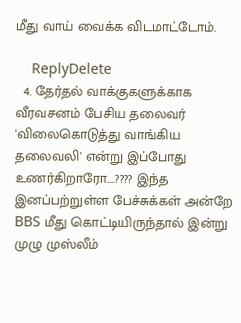மீது வாய் வைக்க விடமாட்டோம்.

    ReplyDelete
  4. தேர்தல் வாக்குகளுக்காக வீரவசனம் பேசிய தலைவர் 'விலைகொடுத்து வாங்கிய தலைவலி' என்று இப்போது உணர்கிறாரோ....???? இந்த இனப்பற்றுள்ள பேச்சுக்கள் அன்றே BBS மீது கொட்டியிருந்தால் இன்று முழு முஸ்லீம்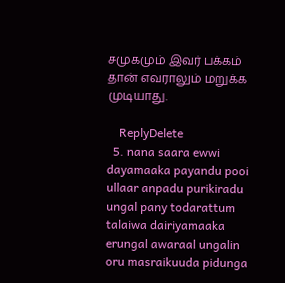சமுகமும் இவர் பக்கம் தான் எவராலும் மறுக்க முடியாது.

    ReplyDelete
  5. nana saara ewwi dayamaaka payandu pooi ullaar anpadu purikiradu ungal pany todarattum talaiwa dairiyamaaka erungal awaraal ungalin oru masraikuuda pidunga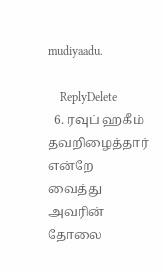mudiyaadu.

    ReplyDelete
  6. ரவுப் ஹகீம் தவறிழைத்தார் என்றே வைத்து அவரின் தோலை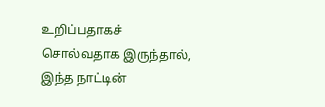உறிப்பதாகச் சொல்வதாக இருந்தால், இந்த நாட்டின்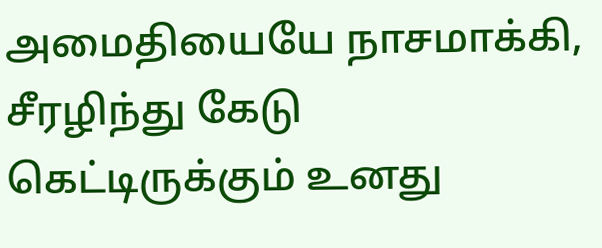அமைதியையே நாசமாக்கி, சீரழிந்து கேடு கெட்டிருக்கும் உனது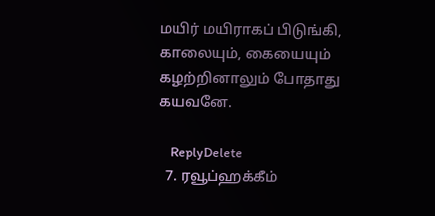மயிர் மயிராகப் பிடுங்கி, காலையும், கையையும் கழற்றினாலும் போதாது கயவனே.

    ReplyDelete
  7. ரவூப்ஹக்கீம்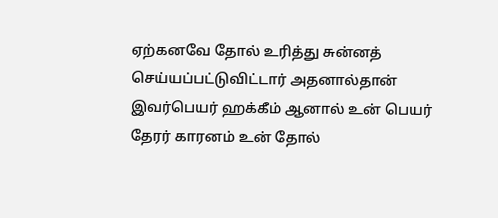ஏற்கனவே தோல் உரித்து சுன்னத் செய்யப்பட்டுவிட்டார் அதனால்தான் இவர்பெயர் ஹக்கீம் ஆனால் உன் பெயர் தேரர் காரனம் உன் தோல்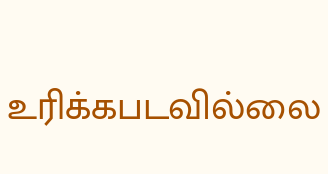உரிக்கபடவில்லை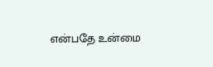என்பதே உன்மை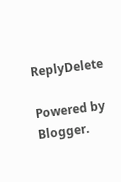ReplyDelete

Powered by Blogger.